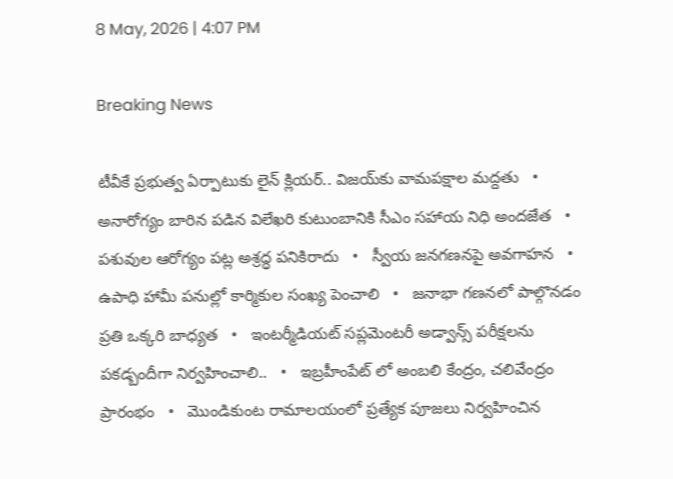8 May, 2026 | 4:07 PM

Breaking News

టీవీకే ప్రభుత్వ ఏర్పాటుకు లైన్ క్లియర్.. విజయ్‌కు వామపక్షాల మద్దతు   •   అనారోగ్యం బారిన పడిన విలేఖరి కుటుంబానికి సీఎం సహాయ నిధి అందజేత   •   పశువుల ఆరోగ్యం పట్ల అశ్రద్ధ పనికిరాదు   •   స్వీయ జనగణనపై అవగాహన   •   ఉపాధి హామీ పనుల్లో కార్మికుల సంఖ్య పెంచాలి   •   జనాభా గణనలో పాల్గొనడం ప్రతి ఒక్కరి బాధ్యత   •   ఇంటర్మీడియట్ సప్లమెంటరీ అడ్వాన్స్ పరీక్షలను పకడ్బందీగా నిర్వహించాలి..   •   ఇబ్రహీంపేట్ లో అంబలి కేంద్రం, చలివేంద్రం ప్రారంభం   •   మొండికుంట రామాలయంలో ప్రత్యేక పూజలు నిర్వహించిన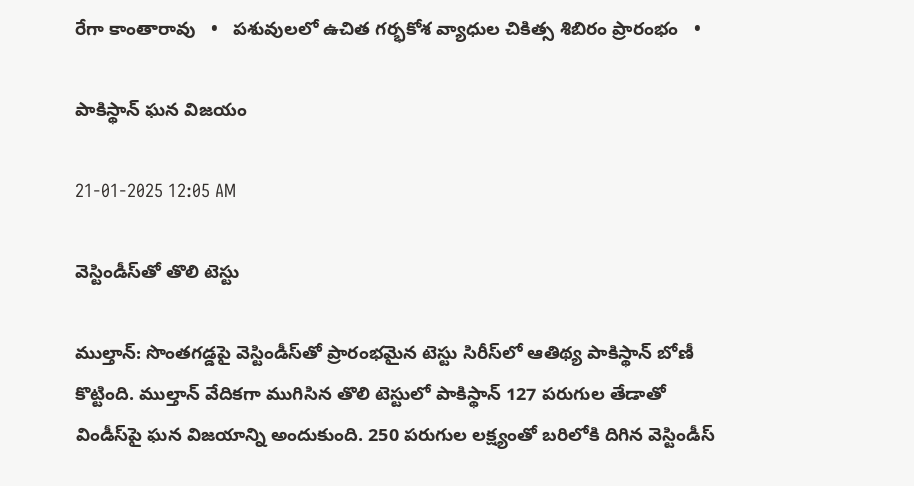రేగా కాంతారావు   •   పశువులలో ఉచిత గర్భకోశ వ్యాధుల చికిత్స శిబిరం ప్రారంభం   •

పాకిస్థాన్ ఘన విజయం

21-01-2025 12:05 AM

వెస్టిండీస్‌తో తొలి టెస్టు

ముల్తాన్: సొంతగడ్డపై వెస్టిండీస్‌తో ప్రారంభమైన టెస్టు సిరీస్‌లో ఆతిథ్య పాకిస్థాన్ బోణీ కొట్టింది. ముల్తాన్ వేదికగా ముగిసిన తొలి టెస్టులో పాకిస్థాన్ 127 పరుగుల తేడాతో విండీస్‌పై ఘన విజయాన్ని అందుకుంది. 250 పరుగుల లక్ష్యంతో బరిలోకి దిగిన వెస్టిండీస్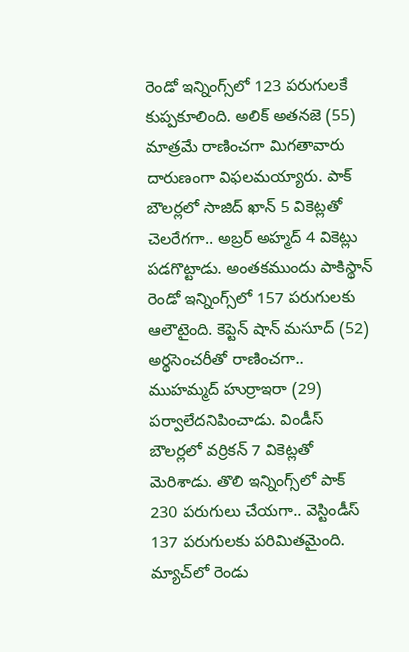రెండో ఇన్నింగ్స్‌లో 123 పరుగులకే కుప్పకూలింది. అలిక్ అతనజె (55) మాత్రమే రాణించగా మిగతావారు దారుణంగా విఫలమయ్యారు. పాక్ బౌలర్లలో సాజిద్ ఖాన్ 5 వికెట్లతో చెలరేగగా.. అబ్రర్ అహ్మద్ 4 వికెట్లు పడగొట్టాడు. అంతకముందు పాకిస్థాన్ రెండో ఇన్నింగ్స్‌లో 157 పరుగులకు ఆలౌటైంది. కెప్టెన్ షాన్ మసూద్ (52) అర్థసెంచరీతో రాణించగా.. ముహమ్మద్ హుర్రాఇరా (29) పర్వాలేదనిపించాడు. విండీస్ బౌలర్లలో వర్రికన్ 7 వికెట్లతో మెరిశాడు. తొలి ఇన్నింగ్స్‌లో పాక్ 230 పరుగులు చేయగా.. వెస్టిండీస్ 137 పరుగులకు పరిమితమైంది. మ్యాచ్‌లో రెండు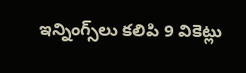ఇన్నింగ్స్‌లు కలిపి 9 వికెట్లు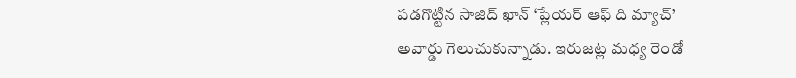పడగొట్టిన సాజిద్ ఖాన్ ‘ప్లేయర్ ఆఫ్ ది మ్యాచ్’ అవార్డు గెలుచుకున్నాడు. ఇరుజట్ల మధ్య రెండో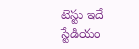టెస్టు ఇదే స్టేడియం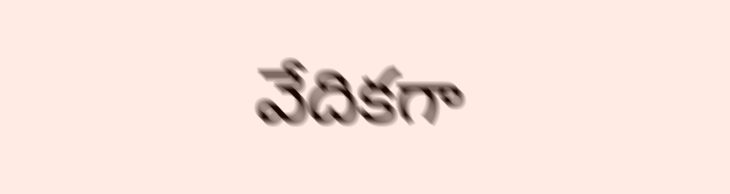వేదికగా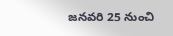జనవరి 25 నుంచి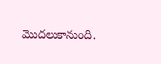మొదలుకానుంది.